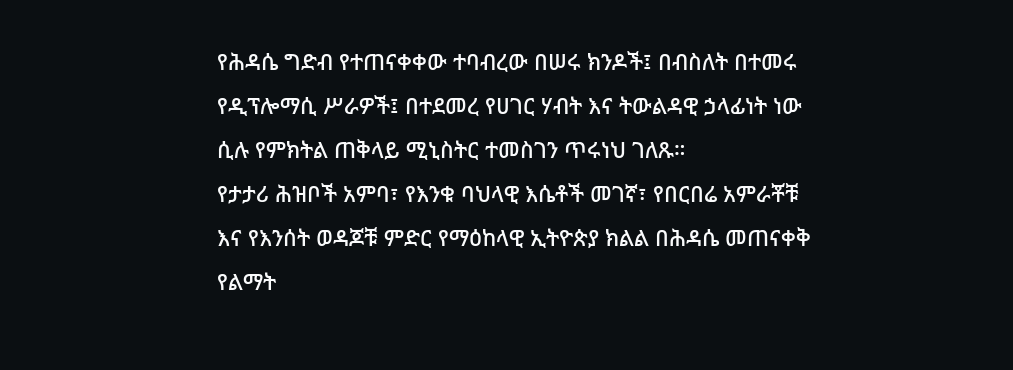የሕዳሴ ግድብ የተጠናቀቀው ተባብረው በሠሩ ክንዶች፤ በብስለት በተመሩ የዲፕሎማሲ ሥራዎች፤ በተደመረ የሀገር ሃብት እና ትውልዳዊ ኃላፊነት ነው ሲሉ የምክትል ጠቅላይ ሚኒስትር ተመስገን ጥሩነህ ገለጹ።
የታታሪ ሕዝቦች አምባ፣ የእንቁ ባህላዊ እሴቶች መገኛ፣ የበርበሬ አምራቾቹ እና የእንሰት ወዳጆቹ ምድር የማዕከላዊ ኢትዮጵያ ክልል በሕዳሴ መጠናቀቅ የልማት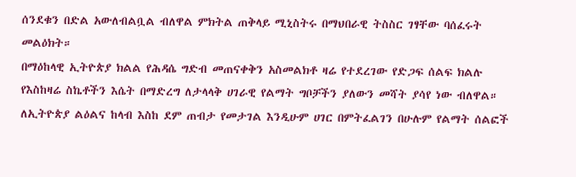ሰንደቁን በድል አውለብልቧል ብለዋል ምክትል ጠቅላይ ሚኒስትሩ በማህበራዊ ትስስር ገፃቸው ባሰፈሩት መልዕክት።
በማዕከላዊ ኢትዮጵያ ክልል የሕዳሴ ግድብ መጠናቀቅን አስመልክቶ ዛሬ የተደረገው የድጋፍ ሰልፍ ክልሉ የእስከዛሬ ስኬቶችን እሴት በማድረግ ለታላላቅ ሀገራዊ የልማት ግቦቻችን ያለውን መሻት ያሳየ ነው ብለዋል።
ለኢትዮጵያ ልዕልና ከላብ እስከ ደም ጠብታ የመታገል እንዲሁም ሀገር በምትፈልገን በሁሉም የልማት ሰልፎች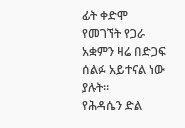ፊት ቀድሞ የመገኘት የጋራ አቋምን ዛሬ በድጋፍ ሰልፉ አይተናል ነው ያሉት።
የሕዳሴን ድል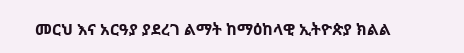መርህ እና አርዓያ ያደረገ ልማት ከማዕከላዊ ኢትዮጵያ ክልል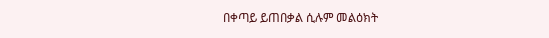በቀጣይ ይጠበቃል ሲሉም መልዕክት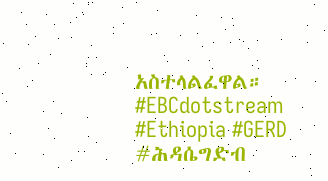አስተላልፈዋል።
#EBCdotstream #Ethiopia #GERD #ሕዳሴግድብ